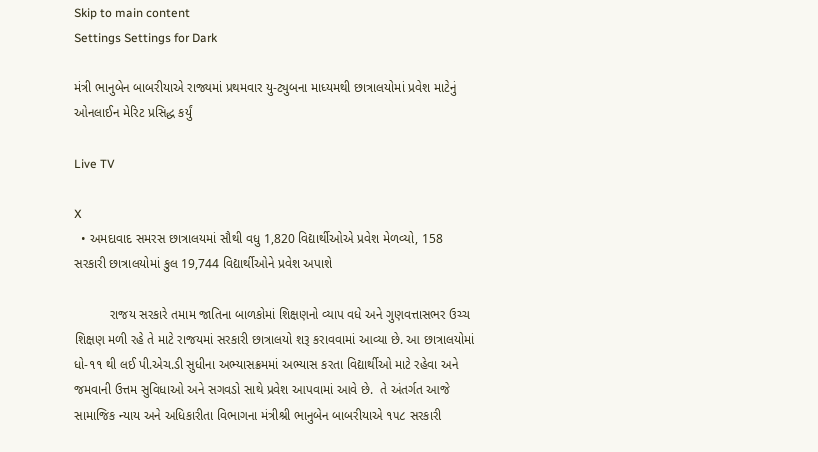Skip to main content
Settings Settings for Dark

મંત્રી ભાનુબેન બાબરીયાએ રાજ્યમાં પ્રથમવાર યુ-ટ્યુબના માધ્યમથી છાત્રાલયોમાં પ્રવેશ માટેનું ઓનલાઈન મેરિટ પ્રસિદ્ધ કર્યું

Live TV

X
  • અમદાવાદ સમરસ છાત્રાલયમાં સૌથી વધુ 1,820 વિદ્યાર્થીઓએ પ્રવેશ મેળવ્યો, 158 સરકારી છાત્રાલયોમાં કુલ 19,744 વિદ્યાર્થીઓને પ્રવેશ અપાશે

          રાજય સરકારે તમામ જાતિના બાળકોમાં શિક્ષણનો વ્યાપ વધે અને ગુણવત્તાસભર ઉચ્ચ શિક્ષણ મળી રહે તે માટે રાજયમાં સરકારી છાત્રાલયો શરૂ કરાવવામાં આવ્યા છે. આ છાત્રાલયોમાં ધો-૧૧ થી લઈ પી.એચ.ડી સુધીના અભ્યાસક્રમમાં અભ્યાસ કરતા વિદ્યાર્થીઓ માટે રહેવા અને જમવાની ઉત્તમ સુવિધાઓ અને સગવડો સાથે પ્રવેશ આપવામાં આવે છે.  તે અંતર્ગત આજે સામાજિક ન્યાય અને અધિકારીતા વિભાગના મંત્રીશ્રી ભાનુબેન બાબરીયાએ ૧૫૮ સરકારી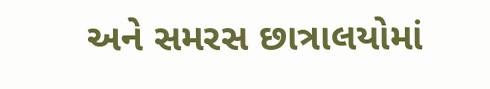અને સમરસ છાત્રાલયોમાં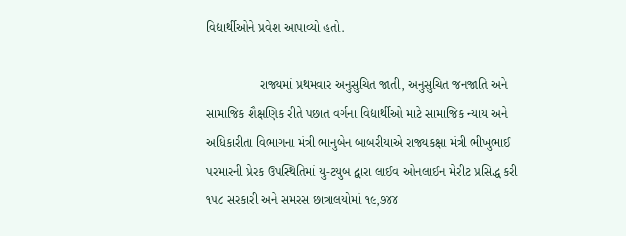વિદ્યાર્થીઓને પ્રવેશ આપાવ્યો હતો.

               રાજ્યમાં પ્રથમવાર અનુસુચિત જાતી, અનુસુચિત જનજાતિ અને સામાજિક શૈક્ષણિક રીતે પછાત વર્ગના વિદ્યાર્થીઓ માટે સામાજિક ન્યાય અને અધિકારીતા વિભાગના મંત્રી ભાનુબેન બાબરીયાએ રાજ્યકક્ષા મંત્રી ભીખુભાઈ પરમારની પ્રેરક ઉપસ્થિતિમાં યુ-ટયુબ દ્વારા લાઈવ ઓનલાઈન મેરીટ પ્રસિદ્ધ કરી ૧૫૮ સરકારી અને સમરસ છાત્રાલયોમાં ૧૯,૭૪૪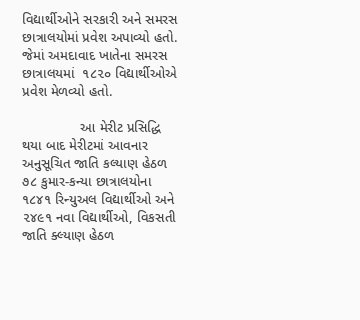વિદ્યાર્થીઓને સરકારી અને સમરસ છાત્રાલયોમાં પ્રવેશ અપાવ્યો હતો. જેમાં અમદાવાદ ખાતેના સમરસ છાત્રાલયમાં  ૧૮૨૦ વિદ્યાર્થીઓએ પ્રવેશ મેળવ્યો હતો.

               આ મેરીટ પ્રસિદ્ધિ થયા બાદ મેરીટમાં આવનાર અનુસૂચિત જાતિ કલ્યાણ હેઠળ ૭૮ કુમાર-કન્યા છાત્રાલયોના ૧૮૪૧ રિન્યુઅલ વિદ્યાર્થીઓ અને  ૨૪૯૧ નવા વિદ્યાર્થીઓ, વિકસતી જાતિ ક્લ્યાણ હેઠળ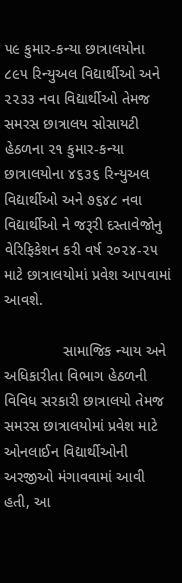૫૯ કુમાર-કન્યા છાત્રાલયોના ૮૯૫ રિન્યુઅલ વિદ્યાર્થીઓ અને ૨૨૩૩ નવા વિદ્યાર્થીઓ તેમજ સમરસ છાત્રાલય સોસાયટી હેઠળના ૨૧ કુમાર-કન્યા છાત્રાલયોના ૪૬૩૬ રિન્યુઅલ વિદ્યાર્થીઓ અને ૭૬૪૮ નવા વિદ્યાર્થીઓ ને જરૂરી દસ્તાવેજોનુ વેરિફિકેશન કરી વર્ષ ૨૦૨૪-૨૫ માટે છાત્રાલયોમાં પ્રવેશ આપવામાં આવશે.

              સામાજિક ન્યાય અને અધિકારીતા વિભાગ હેઠળની વિવિધ સરકારી છાત્રાલયો તેમજ સમરસ છાત્રાલયોમાં પ્રવેશ માટે ઓનલાઈન વિદ્યાર્થીઓની અરજીઓ મંગાવવામાં આવી હતી, આ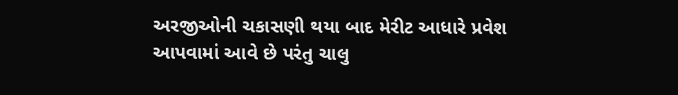અરજીઓની ચકાસણી થયા બાદ મેરીટ આધારે પ્રવેશ આપવામાં આવે છે પરંતુ ચાલુ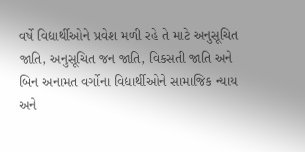વર્ષે વિદ્યાર્થીઓને પ્રવેશ મળી રહે તે માટે અનુસૂચિત જાતિ, અનુસૂચિત જન જાતિ, વિકસતી જાતિ અને બિન અનામત વર્ગોના વિદ્યાર્થીઓને સામાજિક ન્યાય અને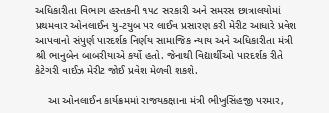અધિકારીતા વિભાગ હસ્તકની ૧૫૮ સરકારી અને સમરસ છાત્રાલયોમાં પ્રથમવાર ઓનલાઈન યુ-ટયુબ પર લાઈવ પ્રસારણ કરી મેરીટ આધારે પ્રવેશ આપવાનો સંપુર્ણ પારદર્શક નિર્ણય સામાજિક ન્યાય અને અધિકારીતા મંત્રી શ્રી ભાનુબેન બાબરીયાએ કર્યો હતો. જેનાથી વિદ્યાર્થીઓ પારદર્શક રીતે કેટેગરી વાઈઝ મેરીટ જોઈ પ્રવેશ મેળવી શકશે.

    આ ઓનલાઈન કાર્યક્રમમાં રાજયકક્ષાના મંત્રી ભીખુસિંહજી પરમાર,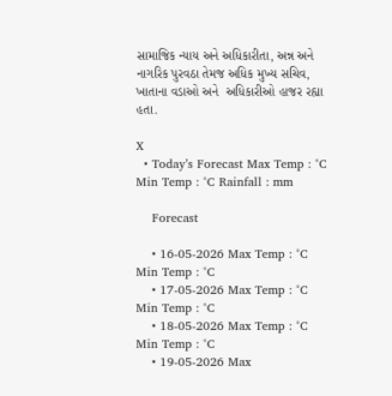સામાજિક ન્યાય અને અધિકારીતા, અન્ન અને નાગરિક પુરવઠા તેમજ અધિક મુખ્ય સચિવ, ખાતાના વડાઓ અને  અધિકારીઓ હાજર રહ્યા હતા.

X
  • Today’s Forecast Max Temp : °C Min Temp : °C Rainfall : mm

    Forecast

    • 16-05-2026 Max Temp : °C Min Temp : °C
    • 17-05-2026 Max Temp : °C Min Temp : °C
    • 18-05-2026 Max Temp : °C Min Temp : °C
    • 19-05-2026 Max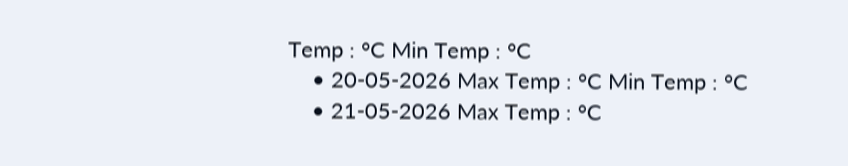Temp : °C Min Temp : °C
    • 20-05-2026 Max Temp : °C Min Temp : °C
    • 21-05-2026 Max Temp : °C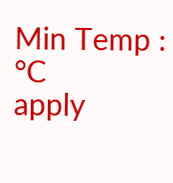Min Temp : °C
apply